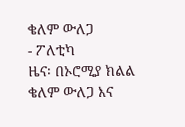ቄለም ውለጋ
- ፖለቲካ
ዜና፡ በኦሮሚያ ክልል ቄለም ውለጋ እና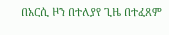በአርሲ ዞን በተለያየ ጊዜ በተፈጸም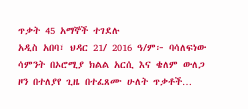ጥቃት 45 አማኞች ተገደሉ
አዲስ አበባ፣ ህዳር 21/ 2016 ዓ/ም፦ ባሳለፍነው ሳምንት በኦሮሚያ ክልል አርሲ እና ቄለም ውለጋ ዞን በተለያየ ጊዜ በተፈጸሙ ሁለት ጥቃቶች…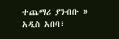ተጨማሪ ያንብቡ »
አዲስ አበባ፣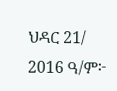ህዳር 21/ 2016 ዓ/ም፦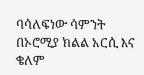ባሳለፍነው ሳምንት በኦሮሚያ ክልል አርሲ እና ቄለም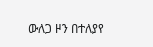ውለጋ ዞን በተለያየ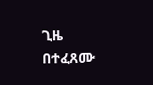ጊዜ በተፈጸሙ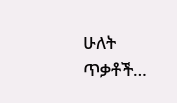ሁለት ጥቃቶች…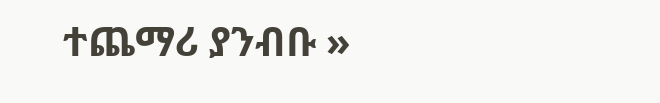ተጨማሪ ያንብቡ »